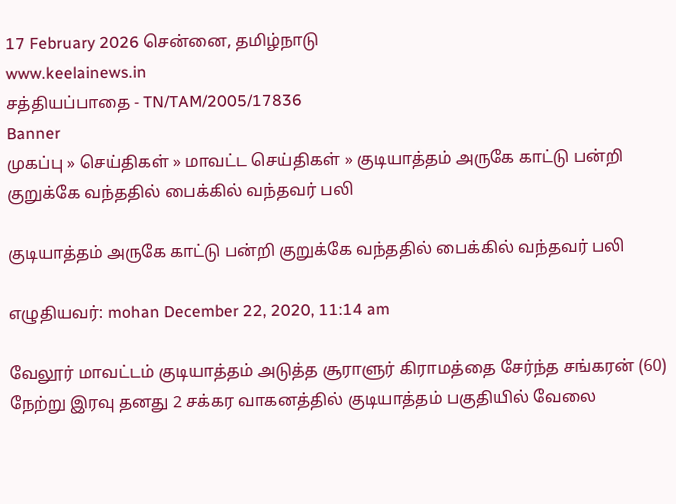17 February 2026 சென்னை, தமிழ்நாடு
www.keelainews.in
சத்தியப்பாதை - TN/TAM/2005/17836
Banner
முகப்பு » செய்திகள் » மாவட்ட செய்திகள் » குடியாத்தம் அருகே காட்டு பன்றி குறுக்கே வந்ததில் பைக்கில் வந்தவர் பலி

குடியாத்தம் அருகே காட்டு பன்றி குறுக்கே வந்ததில் பைக்கில் வந்தவர் பலி

எழுதியவர்: mohan December 22, 2020, 11:14 am

வேலூர் மாவட்டம் குடியாத்தம் அடுத்த சூராளுர் கிராமத்தை சேர்ந்த சங்கரன் (60) நேற்று இரவு தனது 2 சக்கர வாகனத்தில் குடியாத்தம் பகுதியில் வேலை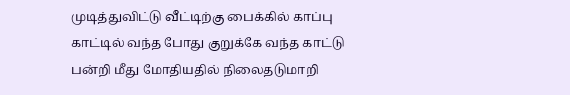முடித்துவிட்டு வீட்டிற்கு பைக்கில் காப்பு காட்டில் வந்த போது குறுக்கே வந்த காட்டு பன்றி மீது மோதியதில் நிலைதடுமாறி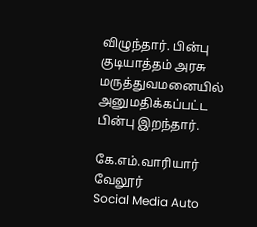விழுந்தார். பின்பு குடியாத்தம் அரசு மருத்துவமனையில் அனுமதிக்கப்பட்ட பின்பு இறந்தார்.

கே.எம்.வாரியார் வேலூர்
Social Media Auto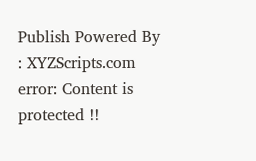Publish Powered By : XYZScripts.com
error: Content is protected !!